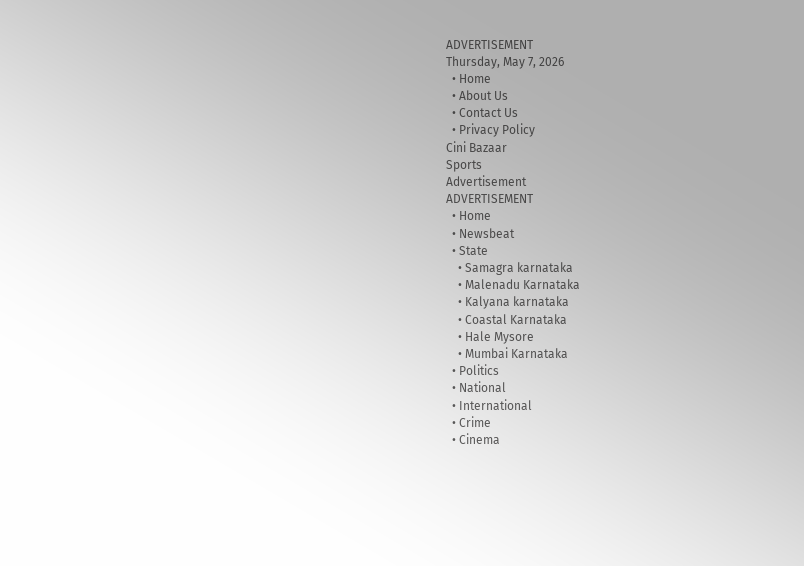ADVERTISEMENT
Thursday, May 7, 2026
  • Home
  • About Us
  • Contact Us
  • Privacy Policy
Cini Bazaar
Sports
Advertisement
ADVERTISEMENT
  • Home
  • Newsbeat
  • State
    • Samagra karnataka
    • Malenadu Karnataka
    • Kalyana karnataka
    • Coastal Karnataka
    • Hale Mysore
    • Mumbai Karnataka
  • Politics
  • National
  • International
  • Crime
  • Cinema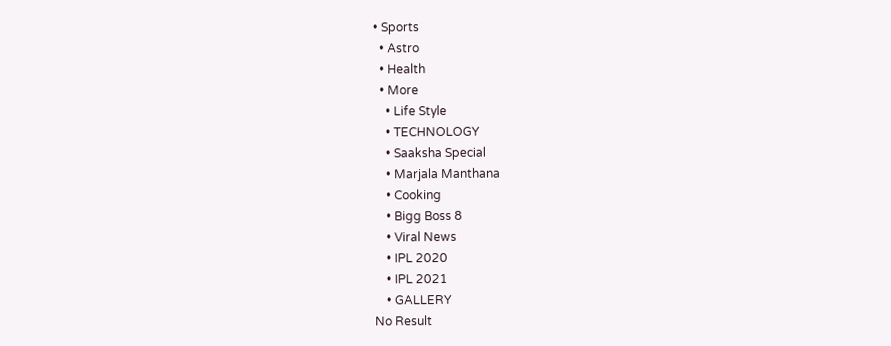• Sports
  • Astro
  • Health
  • More
    • Life Style
    • TECHNOLOGY
    • Saaksha Special
    • Marjala Manthana
    • Cooking
    • Bigg Boss 8
    • Viral News
    • IPL 2020
    • IPL 2021
    • GALLERY
No Result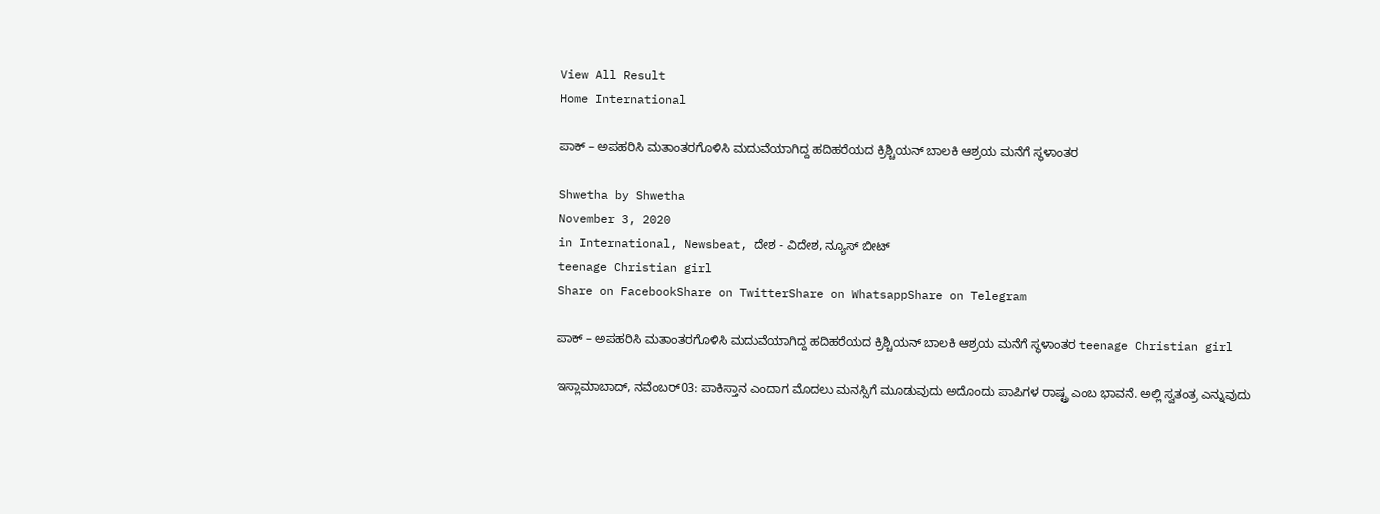View All Result
Home International

ಪಾಕ್ – ಅಪಹರಿಸಿ ಮತಾಂತರಗೊಳಿಸಿ ಮದುವೆಯಾಗಿದ್ದ ಹದಿಹರೆಯದ ಕ್ರಿಶ್ಚಿಯನ್ ಬಾಲಕಿ ಆಶ್ರಯ ಮನೆಗೆ ಸ್ಥಳಾಂತರ

Shwetha by Shwetha
November 3, 2020
in International, Newsbeat, ದೇಶ - ವಿದೇಶ, ನ್ಯೂಸ್ ಬೀಟ್
teenage Christian girl
Share on FacebookShare on TwitterShare on WhatsappShare on Telegram

ಪಾಕ್ – ಅಪಹರಿಸಿ ಮತಾಂತರಗೊಳಿಸಿ ಮದುವೆಯಾಗಿದ್ದ ಹದಿಹರೆಯದ ಕ್ರಿಶ್ಚಿಯನ್ ಬಾಲಕಿ ಆಶ್ರಯ ಮನೆಗೆ ಸ್ಥಳಾಂತರ teenage Christian girl

ಇಸ್ಲಾಮಾಬಾದ್, ನವೆಂಬರ್03: ಪಾಕಿಸ್ತಾನ ಎಂದಾಗ ಮೊದಲು ಮನಸ್ಸಿಗೆ ಮೂಡುವುದು ಅದೊಂದು ಪಾಪಿಗಳ ರಾಷ್ಟ್ರ ಎಂಬ ಭಾವನೆ. ಅಲ್ಲಿ ಸ್ವತಂತ್ರ ಎನ್ನುವುದು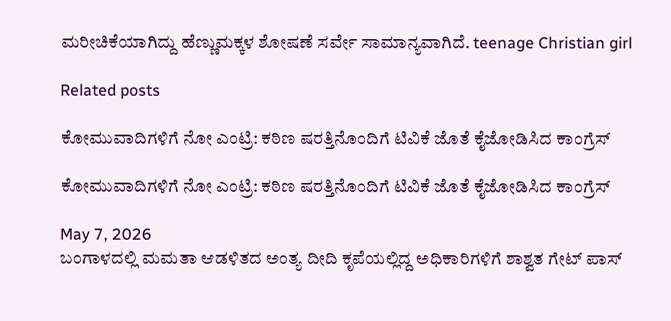ಮರೀಚಿಕೆಯಾಗಿದ್ದು ಹೆಣ್ಣುಮಕ್ಕಳ ಶೋಷಣೆ ಸರ್ವೇ ಸಾಮಾನ್ಯವಾಗಿದೆ. teenage Christian girl

Related posts

ಕೋಮುವಾದಿಗಳಿಗೆ ನೋ ಎಂಟ್ರಿ: ಕಠಿಣ ಷರತ್ತಿನೊಂದಿಗೆ ಟಿವಿಕೆ ಜೊತೆ ಕೈಜೋಡಿಸಿದ ಕಾಂಗ್ರೆಸ್

ಕೋಮುವಾದಿಗಳಿಗೆ ನೋ ಎಂಟ್ರಿ: ಕಠಿಣ ಷರತ್ತಿನೊಂದಿಗೆ ಟಿವಿಕೆ ಜೊತೆ ಕೈಜೋಡಿಸಿದ ಕಾಂಗ್ರೆಸ್

May 7, 2026
ಬಂಗಾಳದಲ್ಲಿ ಮಮತಾ ಆಡಳಿತದ ಅಂತ್ಯ ದೀದಿ ಕೃಪೆಯಲ್ಲಿದ್ದ ಅಧಿಕಾರಿಗಳಿಗೆ ಶಾಶ್ವತ ಗೇಟ್ ಪಾಸ್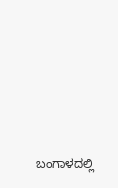ಬಂಗಾಳದಲ್ಲಿ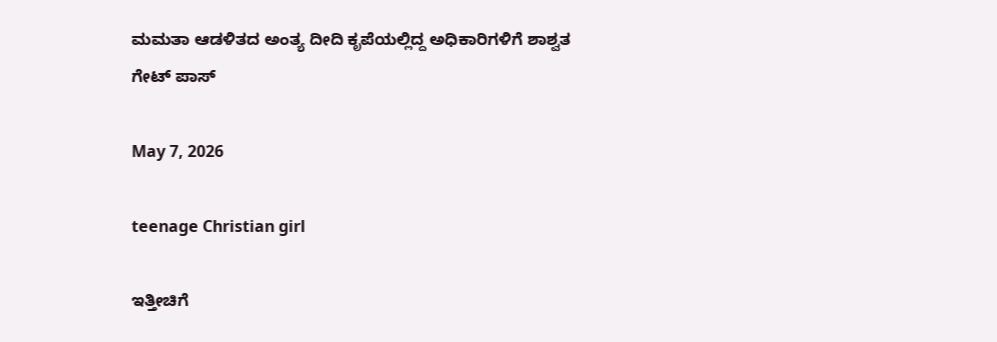ಮಮತಾ ಆಡಳಿತದ ಅಂತ್ಯ ದೀದಿ ಕೃಪೆಯಲ್ಲಿದ್ದ ಅಧಿಕಾರಿಗಳಿಗೆ ಶಾಶ್ವತ ಗೇಟ್ ಪಾಸ್

May 7, 2026

teenage Christian girl

ಇತ್ತೀಚಿಗೆ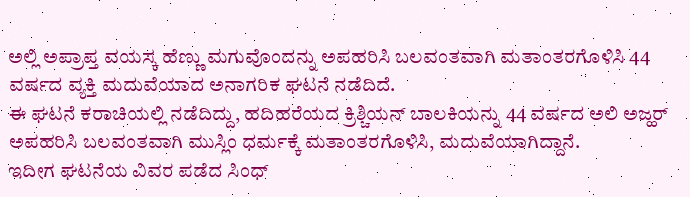ಅಲ್ಲಿ ಅಪ್ರಾಪ್ತ ವಯಸ್ಕ ಹೆಣ್ಣು ಮಗುವೊಂದನ್ನು ಅಪಹರಿಸಿ ಬಲವಂತವಾಗಿ ಮತಾಂತರಗೊಳಿಸಿ 44 ವರ್ಷದ ವ್ಯಕ್ತಿ ಮದುವೆಯಾದ ಅನಾಗರಿಕ ಘಟನೆ ನಡೆದಿದೆ.
ಈ ಘಟನೆ ಕರಾಚಿಯಲ್ಲಿ ನಡೆದಿದ್ದು, ಹದಿಹರೆಯದ ಕ್ರಿಶ್ಚಿಯನ್ ಬಾಲಕಿಯನ್ನು 44 ವರ್ಷದ ಅಲಿ ಅಜ್ಹರ್ ಅಪಹರಿಸಿ ಬಲವಂತವಾಗಿ ಮುಸ್ಲಿಂ ಧರ್ಮಕ್ಕೆ ಮತಾಂತರಗೊಳಿಸಿ, ಮದುವೆಯಾಗಿದ್ದಾನೆ.
ಇದೀಗ ಘಟನೆಯ ವಿವರ ಪಡೆದ ಸಿಂಧ್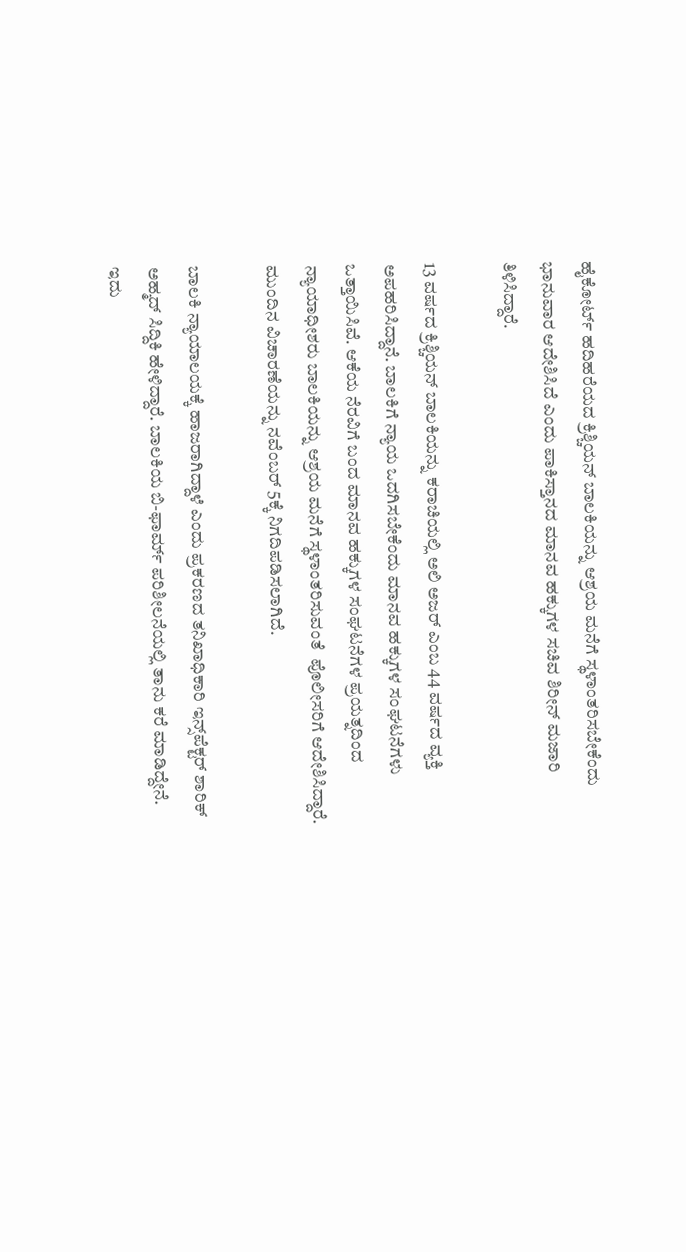ಹೈಕೋರ್ಟ್ ಹದಿಹರೆಯದ ಕ್ರಿಶ್ಚಿಯನ್ ಬಾಲಕಿಯನ್ನು ಆಶ್ರಯ ಮನೆಗೆ ಸ್ಥಳಾಂತರಿಸಬೇಕೆಂದು ಭಾನುವಾರ ಆದೇಶಿಸಿದೆ ಎಂದು ಪಾಕಿಸ್ತಾನದ ಮಾನವ ಹಕ್ಕುಗಳ ಸಚಿವ ಶಿರೀನ್ ಮಜಾರಿ ತಿಳಿಸಿದ್ದಾರೆ.

13 ವರ್ಷದ ಕ್ರಿಶ್ಚಿಯನ್ ಬಾಲಕಿಯನ್ನು ಕರಾಚಿಯಲ್ಲಿ ಅಲಿ ಅಜರ್ ಎಂಬ 44 ವರ್ಷದ ವ್ಯಕ್ತಿ ಅಪಹರಿಸಿದ್ದಾನೆ. ಬಾಲಕಿಗೆ ನ್ಯಾಯ ಒದಗಿಸಬೇಕೆಂದು ಮಾನವ ಹಕ್ಕುಗಳ ಸಂಘಟನೆಗಳು ಒತ್ತಾಯಿಸಿವೆ. ಆಕೆಯ ನೆರವಿಗೆ ಬಂದ ಮಾನವ ಹಕ್ಕುಗಳ ಸಂಘಟನೆಗಳ ಪ್ರಯತ್ನದಿಂದ ನ್ಯಾಯಾಧೀಶರು ಬಾಲಕಿಯನ್ನು ಆಶ್ರಯ ಮನೆಗೆ ಸ್ಥಳಾಂತರಿಸುವಂತೆ  ಪೊಲೀಸರಿಗೆ ಆದೇಶಿಸಿದ್ದಾರೆ. ಮುಂದಿನ ವಿಚಾರಣೆಯನ್ನು ನವೆಂಬರ್ 5ಕ್ಕೆ ನಿಗದಿಪಡಿಸಲಾಗಿದೆ.

ಬಾಲಕಿ ನ್ಯಾಯಾಲಯಕ್ಕೆ ಹಾಜರಾಗಿದ್ದಾಳೆ ಎಂದು ಪ್ರಕರಣದ ತನಿಖಾಧಿಕಾರಿ ಇನ್ಸ್‌ಪೆಕ್ಟರ್ ಶಾರಿಕ್ ಅಹ್ಮದ್ ಸಿದ್ದಿಕಿ ಹೇಳಿದ್ದಾರೆ. ಬಾಲಕಿಯ ಬಿ-ಫಾರ್ಮ್ ಪರಿಶೀಲನೆಯಲ್ಲಿ ತಾನು ಕರೆ ಮಾಡಿದ್ದೇನೆ. ಇದು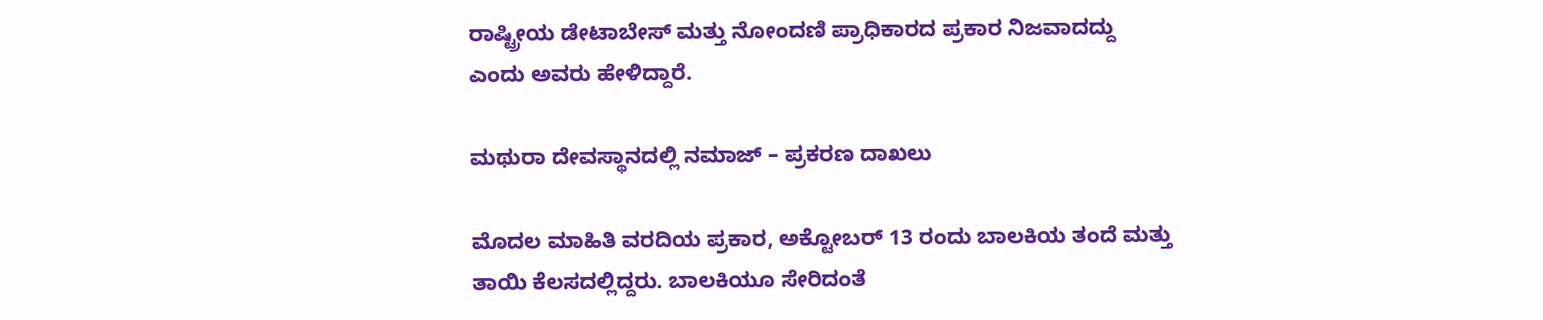ರಾಷ್ಟ್ರೀಯ ಡೇಟಾಬೇಸ್ ಮತ್ತು ನೋಂದಣಿ ಪ್ರಾಧಿಕಾರದ ಪ್ರಕಾರ ನಿಜವಾದದ್ದು ಎಂದು ಅವರು ಹೇಳಿದ್ದಾರೆ.

ಮಥುರಾ ದೇವಸ್ಥಾನದಲ್ಲಿ ನಮಾಜ್ – ಪ್ರಕರಣ ದಾಖಲು

ಮೊದಲ ಮಾಹಿತಿ ವರದಿಯ ಪ್ರಕಾರ, ಅಕ್ಟೋಬರ್ 13 ರಂದು ಬಾಲಕಿಯ ತಂದೆ ಮತ್ತು ತಾಯಿ ಕೆಲಸದಲ್ಲಿದ್ದರು. ಬಾಲಕಿಯೂ ಸೇರಿದಂತೆ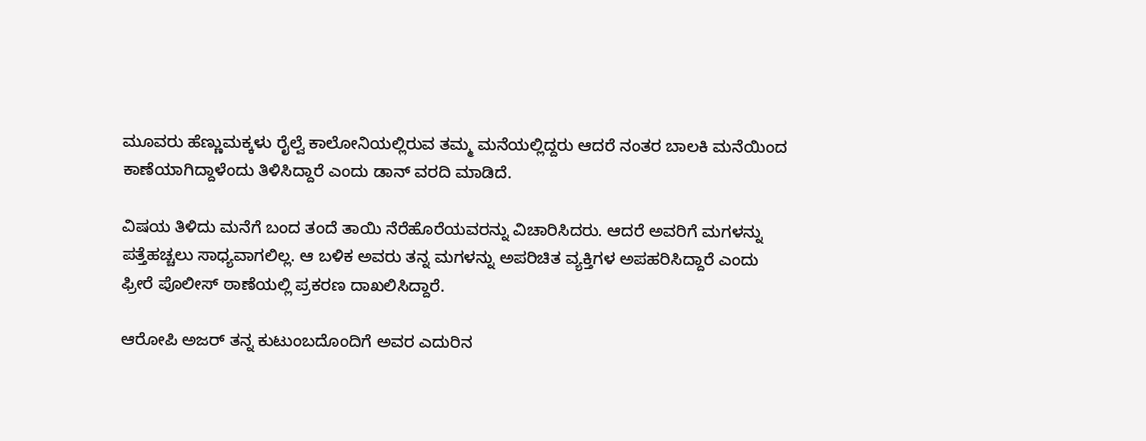ಮೂವರು ಹೆಣ್ಣುಮಕ್ಕಳು ರೈಲ್ವೆ ಕಾಲೋನಿಯಲ್ಲಿರುವ ತಮ್ಮ ಮನೆಯಲ್ಲಿದ್ದರು ಆದರೆ ನಂತರ ಬಾಲಕಿ ಮನೆಯಿಂದ ಕಾಣೆಯಾಗಿದ್ದಾಳೆಂದು ತಿಳಿಸಿದ್ದಾರೆ ಎಂದು ಡಾನ್ ವರದಿ ಮಾಡಿದೆ.

ವಿಷಯ ತಿಳಿದು ಮನೆಗೆ ಬಂದ ತಂದೆ ತಾಯಿ ನೆರೆಹೊರೆಯವರನ್ನು ವಿಚಾರಿಸಿದರು. ಆದರೆ ಅವರಿಗೆ ಮಗಳನ್ನು ಪತ್ತೆಹಚ್ಚಲು ಸಾಧ್ಯವಾಗಲಿಲ್ಲ. ಆ ಬಳಿಕ ಅವರು ತನ್ನ ಮಗಳನ್ನು ಅಪರಿಚಿತ ವ್ಯಕ್ತಿಗಳ ಅಪಹರಿಸಿದ್ದಾರೆ ಎಂದು ಫ್ರೀರೆ ಪೊಲೀಸ್ ಠಾಣೆಯಲ್ಲಿ ಪ್ರಕರಣ ದಾಖಲಿಸಿದ್ದಾರೆ.

ಆರೋಪಿ ಅಜರ್ ತನ್ನ ಕುಟುಂಬದೊಂದಿಗೆ ಅವರ ಎದುರಿನ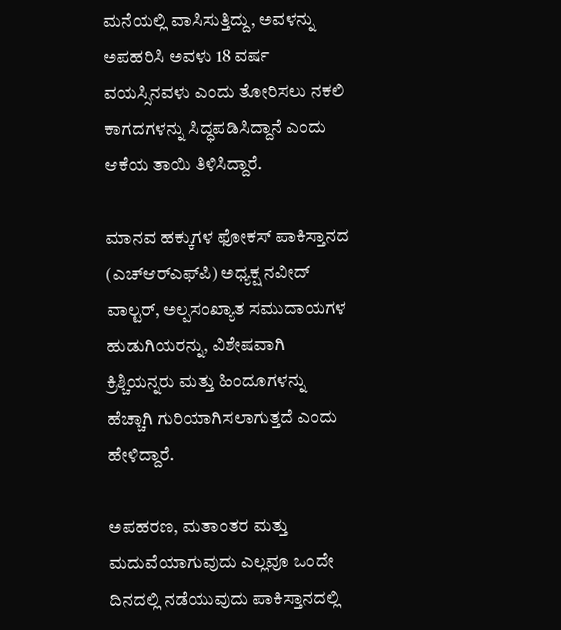ಮನೆಯಲ್ಲಿ ವಾಸಿಸುತ್ತಿದ್ದು, ಅವಳನ್ನು ಅಪಹರಿಸಿ ಅವಳು 18 ವರ್ಷ ವಯಸ್ಸಿನವಳು ಎಂದು ತೋರಿಸಲು ನಕಲಿ ಕಾಗದಗಳನ್ನು ಸಿದ್ಧಪಡಿಸಿದ್ದಾನೆ ಎಂದು ಆಕೆಯ ತಾಯಿ ತಿಳಿಸಿದ್ದಾರೆ.

ಮಾನವ ಹಕ್ಕುಗಳ ಫೋಕಸ್ ಪಾಕಿಸ್ತಾನದ (ಎಚ್‌ಆರ್‌ಎಫ್‌ಪಿ) ಅಧ್ಯಕ್ಷ ನವೀದ್ ವಾಲ್ಟರ್, ಅಲ್ಪಸಂಖ್ಯಾತ ಸಮುದಾಯಗಳ ಹುಡುಗಿಯರನ್ನು, ವಿಶೇಷವಾಗಿ ಕ್ರಿಶ್ಚಿಯನ್ನರು ಮತ್ತು ಹಿಂದೂಗಳನ್ನು ಹೆಚ್ಚಾಗಿ ಗುರಿಯಾಗಿಸಲಾಗುತ್ತದೆ ಎಂದು ಹೇಳಿದ್ದಾರೆ.

ಅಪಹರಣ, ಮತಾಂತರ ಮತ್ತು ಮದುವೆಯಾಗುವುದು ಎಲ್ಲವೂ ಒಂದೇ ದಿನದಲ್ಲಿ ನಡೆಯುವುದು ಪಾಕಿಸ್ತಾನದಲ್ಲಿ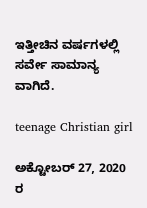ಇತ್ತೀಚಿನ ವರ್ಷಗಳಲ್ಲಿ ಸರ್ವೇ ಸಾಮಾನ್ಯ ವಾಗಿದೆ.

teenage Christian girl

ಅಕ್ಟೋಬರ್ 27, 2020 ರ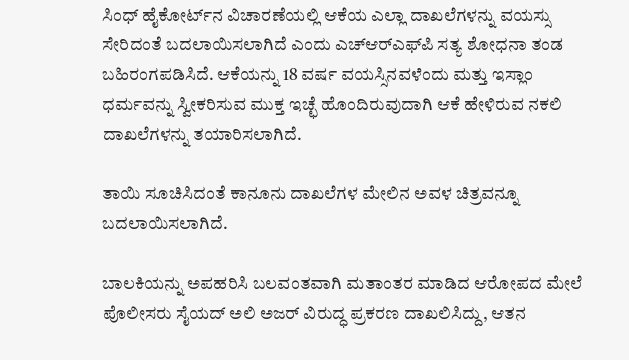ಸಿಂಧ್ ಹೈಕೋರ್ಟ್‌ನ ವಿಚಾರಣೆಯಲ್ಲಿ ಆಕೆಯ ಎಲ್ಲಾ ದಾಖಲೆಗಳನ್ನು ವಯಸ್ಸು ಸೇರಿದಂತೆ ಬದಲಾಯಿಸಲಾಗಿದೆ ಎಂದು ಎಚ್‌ಆರ್‌ಎಫ್‌ಪಿ ಸತ್ಯ ಶೋಧನಾ ತಂಡ ಬಹಿರಂಗಪಡಿಸಿದೆ. ಆಕೆಯನ್ನು 18 ವರ್ಷ ವಯಸ್ಸಿನವಳೆಂದು ಮತ್ತು ಇಸ್ಲಾಂ ಧರ್ಮವನ್ನು ಸ್ವೀಕರಿಸುವ ಮುಕ್ತ ಇಚ್ಛೆ ಹೊಂದಿರುವುದಾಗಿ ಆಕೆ ಹೇಳಿರುವ ನಕಲಿ ದಾಖಲೆಗಳನ್ನು ತಯಾರಿಸಲಾಗಿದೆ.

ತಾಯಿ ಸೂಚಿಸಿದಂತೆ ಕಾನೂನು ದಾಖಲೆಗಳ ಮೇಲಿನ ಅವಳ ಚಿತ್ರವನ್ನೂ ಬದಲಾಯಿಸಲಾಗಿದೆ.

ಬಾಲಕಿಯನ್ನು ಅಪಹರಿಸಿ ಬಲವಂತವಾಗಿ ಮತಾಂತರ ಮಾಡಿದ ಆರೋಪದ ಮೇಲೆ ಪೊಲೀಸರು ಸೈಯದ್ ಅಲಿ ಅಜರ್ ವಿರುದ್ಧ ಪ್ರಕರಣ ದಾಖಲಿಸಿದ್ದು, ಆತನ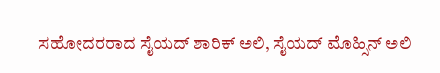ಸಹೋದರರಾದ ಸೈಯದ್ ಶಾರಿಕ್ ಅಲಿ, ಸೈಯದ್ ಮೊಹ್ಸಿನ್ ಅಲಿ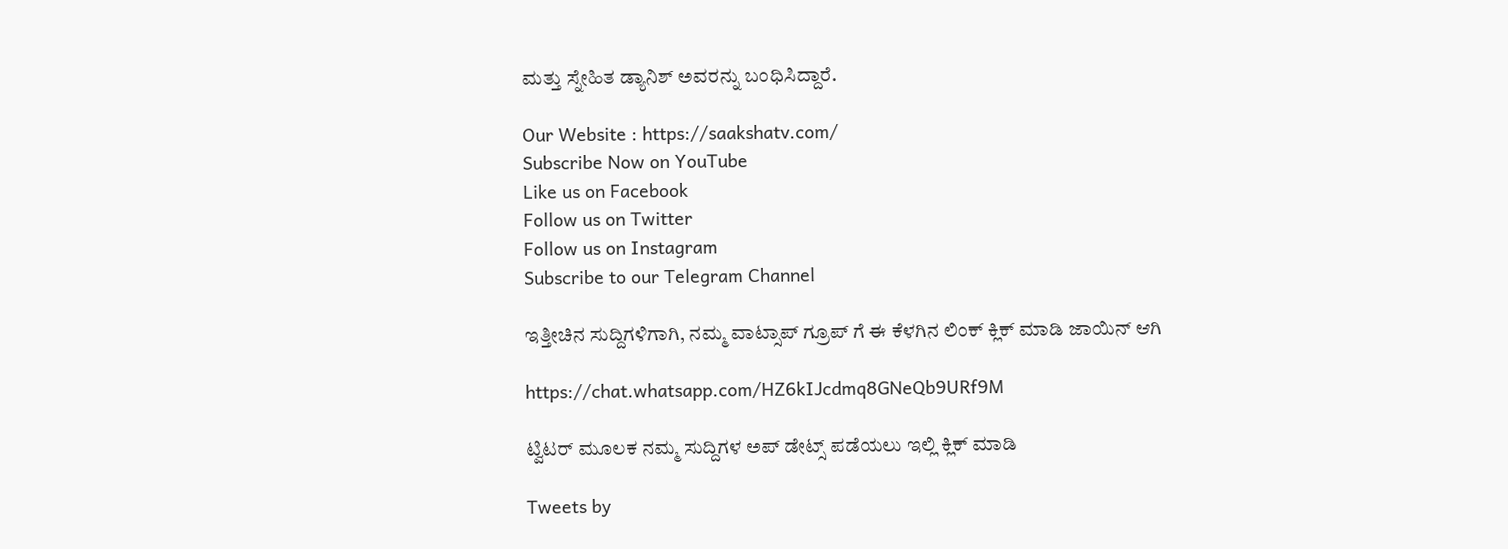ಮತ್ತು ಸ್ನೇಹಿತ ಡ್ಯಾನಿಶ್ ಅವರನ್ನು ಬಂಧಿಸಿದ್ದಾರೆ.

Our Website : https://saakshatv.com/
Subscribe Now on YouTube
Like us on Facebook
Follow us on Twitter
Follow us on Instagram
Subscribe to our Telegram Channel

ಇತ್ತೀಚಿನ ಸುದ್ದಿಗಳಿಗಾಗಿ, ನಮ್ಮ ವಾಟ್ಸಾಪ್ ಗ್ರೂಪ್ ಗೆ ಈ ಕೆಳಗಿನ ಲಿಂಕ್ ಕ್ಲಿಕ್ ಮಾಡಿ ಜಾಯಿನ್ ಆಗಿ

https://chat.whatsapp.com/HZ6kIJcdmq8GNeQb9URf9M

ಟ್ವಿಟರ್ ಮೂಲಕ ನಮ್ಮ ಸುದ್ದಿಗಳ ಅಪ್ ಡೇಟ್ಸ್ ಪಡೆಯಲು ಇಲ್ಲಿ ಕ್ಲಿಕ್ ಮಾಡಿ

Tweets by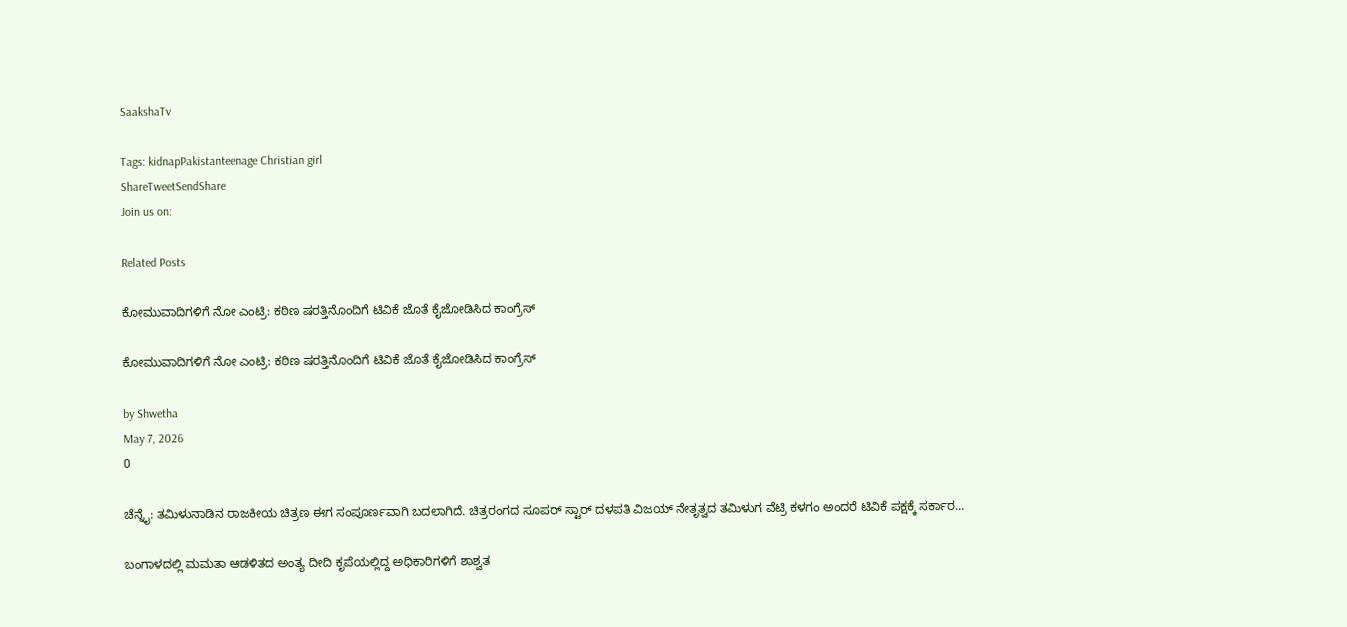SaakshaTv

Tags: kidnapPakistanteenage Christian girl
ShareTweetSendShare
Join us on:

Related Posts

ಕೋಮುವಾದಿಗಳಿಗೆ ನೋ ಎಂಟ್ರಿ: ಕಠಿಣ ಷರತ್ತಿನೊಂದಿಗೆ ಟಿವಿಕೆ ಜೊತೆ ಕೈಜೋಡಿಸಿದ ಕಾಂಗ್ರೆಸ್

ಕೋಮುವಾದಿಗಳಿಗೆ ನೋ ಎಂಟ್ರಿ: ಕಠಿಣ ಷರತ್ತಿನೊಂದಿಗೆ ಟಿವಿಕೆ ಜೊತೆ ಕೈಜೋಡಿಸಿದ ಕಾಂಗ್ರೆಸ್

by Shwetha
May 7, 2026
0

ಚೆನ್ನೈ: ತಮಿಳುನಾಡಿನ ರಾಜಕೀಯ ಚಿತ್ರಣ ಈಗ ಸಂಪೂರ್ಣವಾಗಿ ಬದಲಾಗಿದೆ. ಚಿತ್ರರಂಗದ ಸೂಪರ್ ಸ್ಟಾರ್ ದಳಪತಿ ವಿಜಯ್ ನೇತೃತ್ವದ ತಮಿಳುಗ ವೆಟ್ರಿ ಕಳಗಂ ಅಂದರೆ ಟಿವಿಕೆ ಪಕ್ಷಕ್ಕೆ ಸರ್ಕಾರ...

ಬಂಗಾಳದಲ್ಲಿ ಮಮತಾ ಆಡಳಿತದ ಅಂತ್ಯ ದೀದಿ ಕೃಪೆಯಲ್ಲಿದ್ದ ಅಧಿಕಾರಿಗಳಿಗೆ ಶಾಶ್ವತ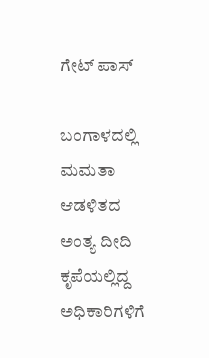ಗೇಟ್ ಪಾಸ್

ಬಂಗಾಳದಲ್ಲಿ ಮಮತಾ ಆಡಳಿತದ ಅಂತ್ಯ ದೀದಿ ಕೃಪೆಯಲ್ಲಿದ್ದ ಅಧಿಕಾರಿಗಳಿಗೆ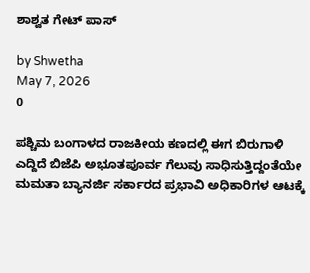ಶಾಶ್ವತ ಗೇಟ್ ಪಾಸ್

by Shwetha
May 7, 2026
0

ಪಶ್ಚಿಮ ಬಂಗಾಳದ ರಾಜಕೀಯ ಕಣದಲ್ಲಿ ಈಗ ಬಿರುಗಾಳಿ ಎದ್ದಿದೆ ಬಿಜೆಪಿ ಅಭೂತಪೂರ್ವ ಗೆಲುವು ಸಾಧಿಸುತ್ತಿದ್ದಂತೆಯೇ ಮಮತಾ ಬ್ಯಾನರ್ಜಿ ಸರ್ಕಾರದ ಪ್ರಭಾವಿ ಅಧಿಕಾರಿಗಳ ಆಟಕ್ಕೆ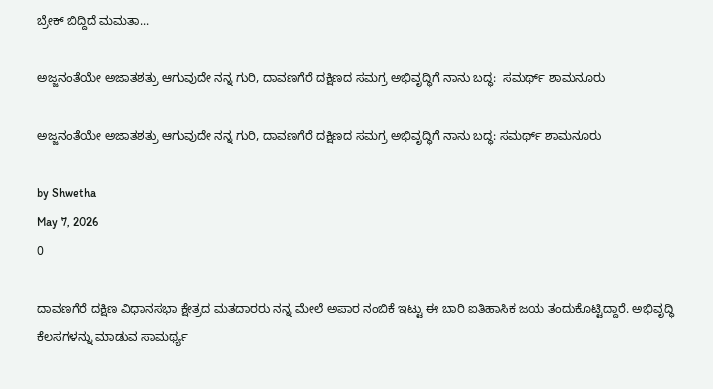ಬ್ರೇಕ್ ಬಿದ್ದಿದೆ ಮಮತಾ...

ಅಜ್ಜನಂತೆಯೇ ಅಜಾತಶತ್ರು ಆಗುವುದೇ ನನ್ನ ಗುರಿ, ದಾವಣಗೆರೆ ದಕ್ಷಿಣದ ಸಮಗ್ರ ಅಭಿವೃದ್ಧಿಗೆ ನಾನು ಬದ್ಧ:  ಸಮರ್ಥ್ ಶಾಮನೂರು

ಅಜ್ಜನಂತೆಯೇ ಅಜಾತಶತ್ರು ಆಗುವುದೇ ನನ್ನ ಗುರಿ, ದಾವಣಗೆರೆ ದಕ್ಷಿಣದ ಸಮಗ್ರ ಅಭಿವೃದ್ಧಿಗೆ ನಾನು ಬದ್ಧ: ಸಮರ್ಥ್ ಶಾಮನೂರು

by Shwetha
May 7, 2026
0

ದಾವಣಗೆರೆ ದಕ್ಷಿಣ ವಿಧಾನಸಭಾ ಕ್ಷೇತ್ರದ ಮತದಾರರು ನನ್ನ ಮೇಲೆ ಅಪಾರ ನಂಬಿಕೆ ಇಟ್ಟು ಈ ಬಾರಿ ಐತಿಹಾಸಿಕ ಜಯ ತಂದುಕೊಟ್ಟಿದ್ದಾರೆ. ಅಭಿವೃದ್ಧಿ ಕೆಲಸಗಳನ್ನು ಮಾಡುವ ಸಾಮರ್ಥ್ಯ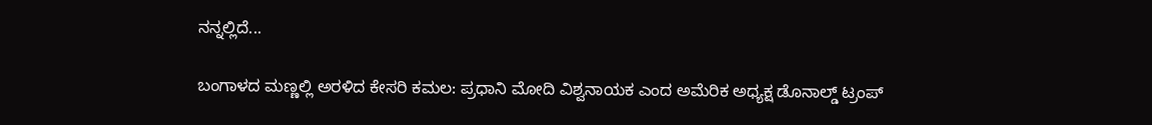ನನ್ನಲ್ಲಿದೆ...

ಬಂಗಾಳದ ಮಣ್ಣಲ್ಲಿ ಅರಳಿದ ಕೇಸರಿ ಕಮಲ: ಪ್ರಧಾನಿ ಮೋದಿ ವಿಶ್ವನಾಯಕ ಎಂದ ಅಮೆರಿಕ ಅಧ್ಯಕ್ಷ ಡೊನಾಲ್ಡ್ ಟ್ರಂಪ್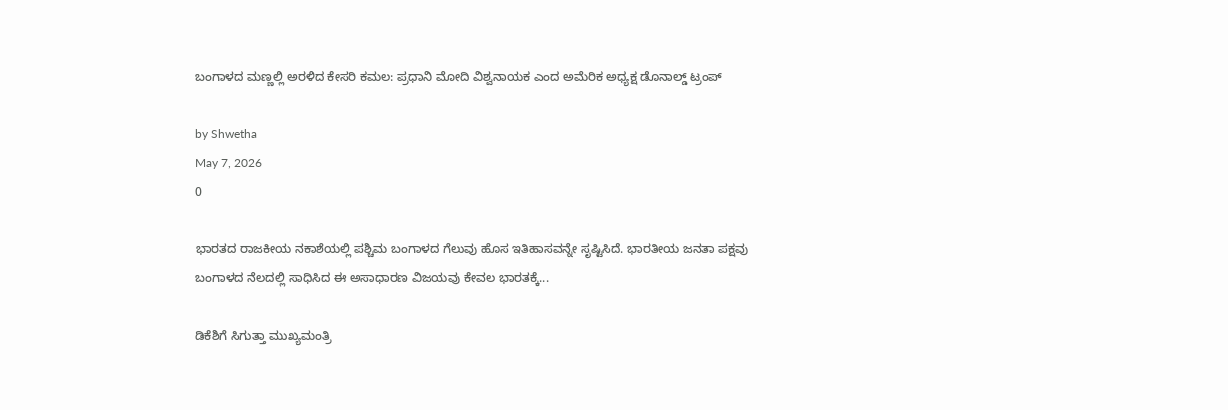ಬಂಗಾಳದ ಮಣ್ಣಲ್ಲಿ ಅರಳಿದ ಕೇಸರಿ ಕಮಲ: ಪ್ರಧಾನಿ ಮೋದಿ ವಿಶ್ವನಾಯಕ ಎಂದ ಅಮೆರಿಕ ಅಧ್ಯಕ್ಷ ಡೊನಾಲ್ಡ್ ಟ್ರಂಪ್

by Shwetha
May 7, 2026
0

ಭಾರತದ ರಾಜಕೀಯ ನಕಾಶೆಯಲ್ಲಿ ಪಶ್ಚಿಮ ಬಂಗಾಳದ ಗೆಲುವು ಹೊಸ ಇತಿಹಾಸವನ್ನೇ ಸೃಷ್ಟಿಸಿದೆ. ಭಾರತೀಯ ಜನತಾ ಪಕ್ಷವು ಬಂಗಾಳದ ನೆಲದಲ್ಲಿ ಸಾಧಿಸಿದ ಈ ಅಸಾಧಾರಣ ವಿಜಯವು ಕೇವಲ ಭಾರತಕ್ಕೆ...

ಡಿಕೆಶಿಗೆ ಸಿಗುತ್ತಾ ಮುಖ್ಯಮಂತ್ರಿ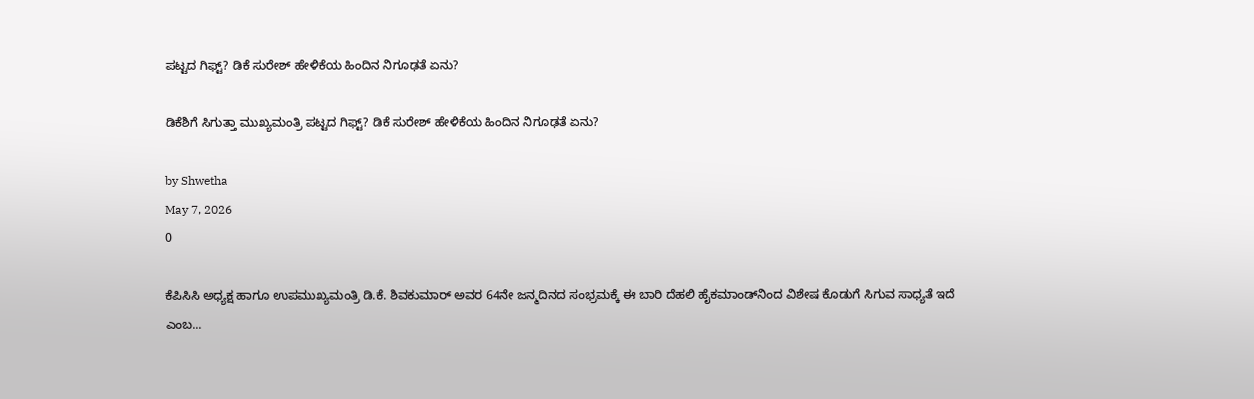ಪಟ್ಟದ ಗಿಫ್ಟ್? ಡಿಕೆ ಸುರೇಶ್ ಹೇಳಿಕೆಯ ಹಿಂದಿನ ನಿಗೂಢತೆ ಏನು?

ಡಿಕೆಶಿಗೆ ಸಿಗುತ್ತಾ ಮುಖ್ಯಮಂತ್ರಿ ಪಟ್ಟದ ಗಿಫ್ಟ್? ಡಿಕೆ ಸುರೇಶ್ ಹೇಳಿಕೆಯ ಹಿಂದಿನ ನಿಗೂಢತೆ ಏನು?

by Shwetha
May 7, 2026
0

ಕೆಪಿಸಿಸಿ ಅಧ್ಯಕ್ಷ ಹಾಗೂ ಉಪಮುಖ್ಯಮಂತ್ರಿ ಡಿ.ಕೆ. ಶಿವಕುಮಾರ್ ಅವರ 64ನೇ ಜನ್ಮದಿನದ ಸಂಭ್ರಮಕ್ಕೆ ಈ ಬಾರಿ ದೆಹಲಿ ಹೈಕಮಾಂಡ್‌ನಿಂದ ವಿಶೇಷ ಕೊಡುಗೆ ಸಿಗುವ ಸಾಧ್ಯತೆ ಇದೆ ಎಂಬ...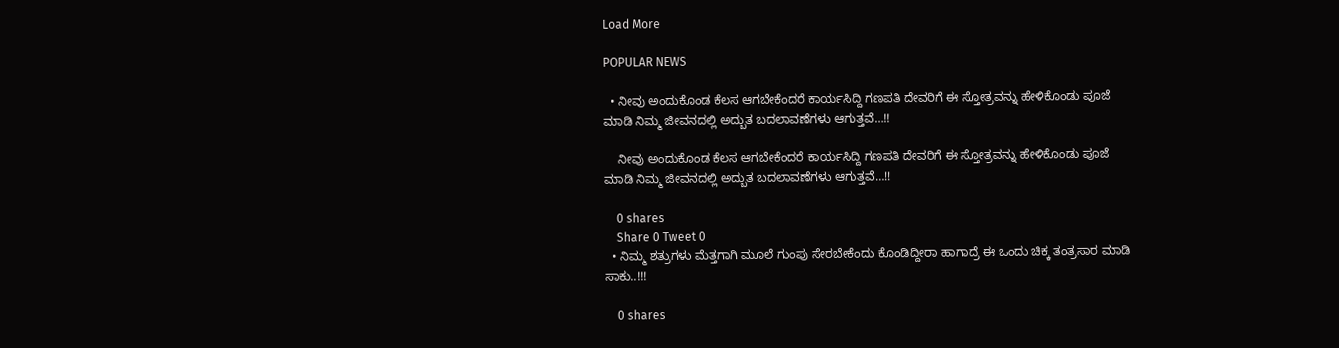Load More

POPULAR NEWS

  • ನೀವು ಅಂದುಕೊಂಡ ಕೆಲಸ ಆಗಬೇಕೆಂದರೆ ಕಾರ್ಯಸಿದ್ದಿ ಗಣಪತಿ ದೇವರಿಗೆ ಈ ಸ್ತೋತ್ರವನ್ನು ಹೇಳಿಕೊಂಡು ಪೂಜೆ ಮಾಡಿ ನಿಮ್ಮ ಜೀವನದಲ್ಲಿ ಅದ್ಬುತ ಬದಲಾವಣೆಗಳು ಆಗುತ್ತವೆ…!!

    ನೀವು ಅಂದುಕೊಂಡ ಕೆಲಸ ಆಗಬೇಕೆಂದರೆ ಕಾರ್ಯಸಿದ್ದಿ ಗಣಪತಿ ದೇವರಿಗೆ ಈ ಸ್ತೋತ್ರವನ್ನು ಹೇಳಿಕೊಂಡು ಪೂಜೆ ಮಾಡಿ ನಿಮ್ಮ ಜೀವನದಲ್ಲಿ ಅದ್ಬುತ ಬದಲಾವಣೆಗಳು ಆಗುತ್ತವೆ…!!

    0 shares
    Share 0 Tweet 0
  • ನಿಮ್ಮ ಶತ್ರುಗಳು ಮೆತ್ತಗಾಗಿ ಮೂಲೆ ಗುಂಪು ಸೇರಬೇಕೆಂದು ಕೊಂಡಿದ್ದೀರಾ ಹಾಗಾದ್ರೆ ಈ ಒಂದು ಚಿಕ್ಕ ತಂತ್ರಸಾರ ಮಾಡಿ ಸಾಕು..!!!

    0 shares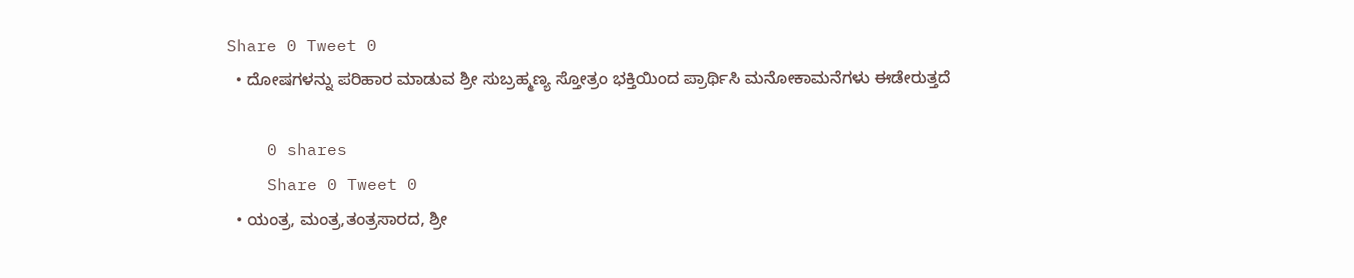Share 0 Tweet 0
  • ದೋಷಗಳನ್ನು ಪರಿಹಾರ ಮಾಡುವ ಶ್ರೀ ಸುಬ್ರಹ್ಮಣ್ಯ ಸ್ತೋತ್ರಂ ಭಕ್ತಿಯಿಂದ ಪ್ರಾರ್ಥಿಸಿ ಮನೋಕಾಮನೆಗಳು ಈಡೇರುತ್ತದೆ

    0 shares
    Share 0 Tweet 0
  • ಯಂತ್ರ, ಮಂತ್ರ,ತಂತ್ರಸಾರದ, ಶ್ರೀ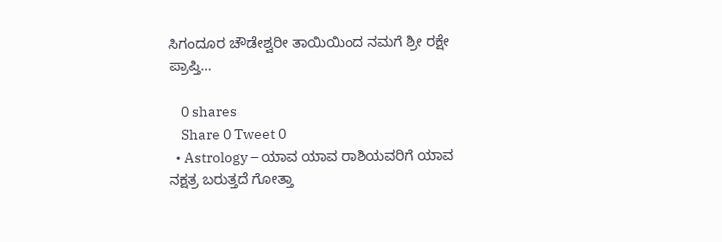ಸಿಗಂದೂರ ಚೌಡೇಶ್ವರೀ ತಾಯಿಯಿಂದ ನಮಗೆ ಶ್ರೀ ರಕ್ಷೇ ಪ್ರಾಪ್ತಿ…

    0 shares
    Share 0 Tweet 0
  • Astrology – ಯಾವ ಯಾವ ರಾಶಿಯವರಿಗೆ ಯಾವ ನಕ್ಷತ್ರ ಬರುತ್ತದೆ ಗೋತ್ತಾ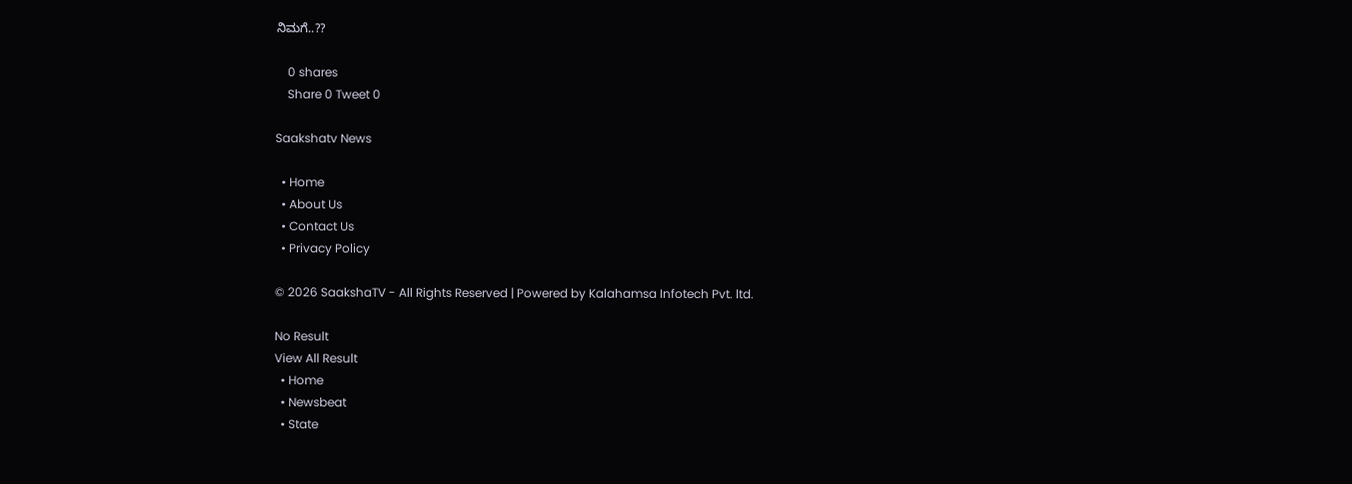ನಿಮಗೆ..??

    0 shares
    Share 0 Tweet 0

Saakshatv News

  • Home
  • About Us
  • Contact Us
  • Privacy Policy

© 2026 SaakshaTV - All Rights Reserved | Powered by Kalahamsa Infotech Pvt. ltd.

No Result
View All Result
  • Home
  • Newsbeat
  • State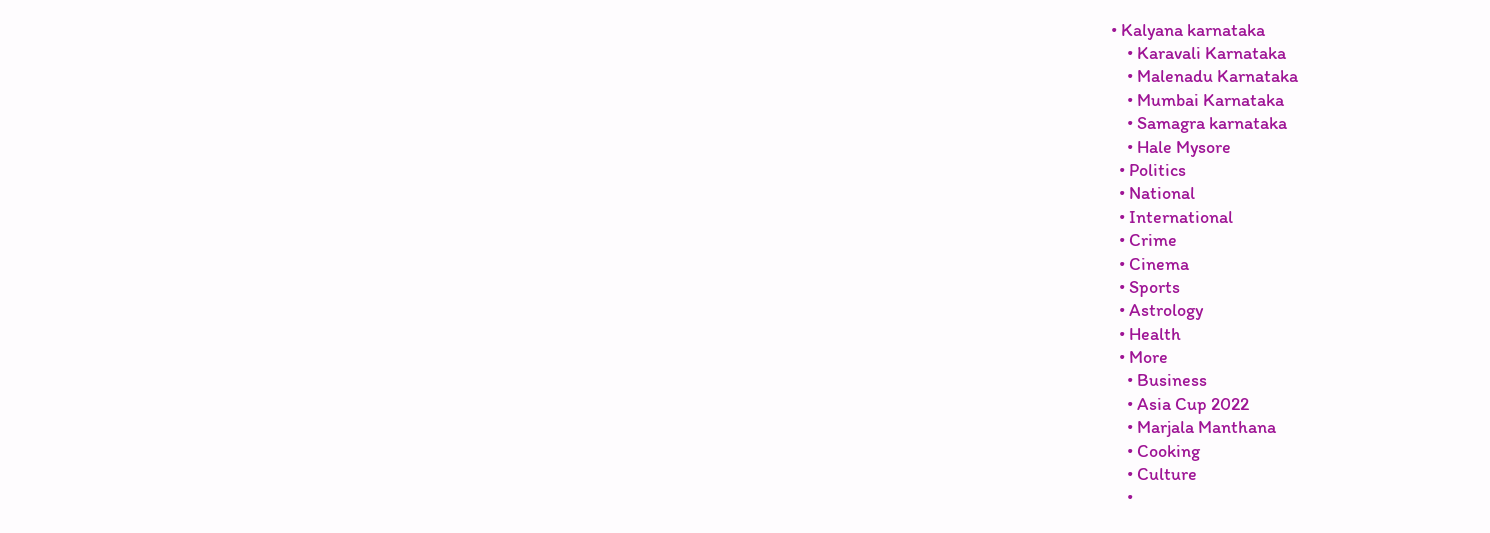• Kalyana karnataka
    • Karavali Karnataka
    • Malenadu Karnataka
    • Mumbai Karnataka
    • Samagra karnataka
    • Hale Mysore
  • Politics
  • National
  • International
  • Crime
  • Cinema
  • Sports
  • Astrology
  • Health
  • More
    • Business
    • Asia Cup 2022
    • Marjala Manthana
    • Cooking
    • Culture
    •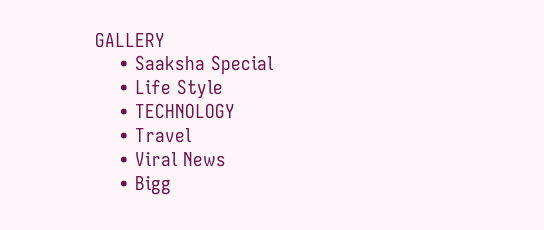GALLERY
    • Saaksha Special
    • Life Style
    • TECHNOLOGY
    • Travel
    • Viral News
    • Bigg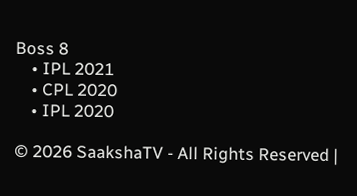Boss 8
    • IPL 2021
    • CPL 2020
    • IPL 2020

© 2026 SaakshaTV - All Rights Reserved |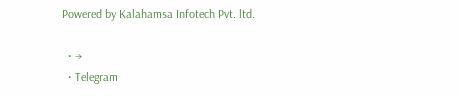Powered by Kalahamsa Infotech Pvt. ltd.

  • →
  • Telegram